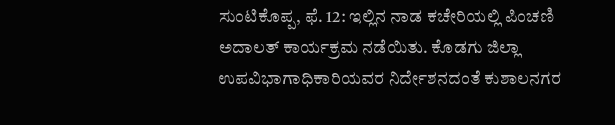ಸುಂಟಿಕೊಪ್ಪ, ಫೆ. 12: ಇಲ್ಲಿನ ನಾಡ ಕಚೇರಿಯಲ್ಲಿ ಪಿಂಚಣಿ ಅದಾಲತ್ ಕಾರ್ಯಕ್ರಮ ನಡೆಯಿತು. ಕೊಡಗು ಜಿಲ್ಲಾ ಉಪವಿಭಾಗಾಧಿಕಾರಿಯವರ ನಿರ್ದೇಶನದಂತೆ ಕುಶಾಲನಗರ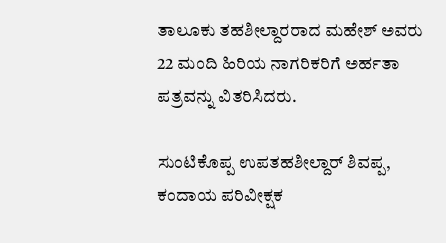ತಾಲೂಕು ತಹಶೀಲ್ದಾರರಾದ ಮಹೇಶ್ ಅವರು 22 ಮಂದಿ ಹಿರಿಯ ನಾಗರಿಕರಿಗೆ ಅರ್ಹತಾ ಪತ್ರವನ್ನು ವಿತರಿಸಿದರು.

ಸುಂಟಿಕೊಪ್ಪ ಉಪತಹಶೀಲ್ದಾರ್ ಶಿವಪ್ಪ, ಕಂದಾಯ ಪರಿವೀಕ್ಷಕ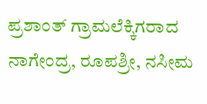ಪ್ರಶಾಂತ್ ಗ್ರಾಮಲೆಕ್ಕಿಗರಾದ ನಾಗೇಂದ್ರ, ರೂಪಶ್ರೀ, ನಸೀಮ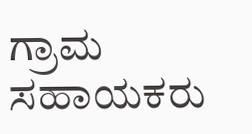ಗ್ರಾಮ ಸಹಾಯಕರು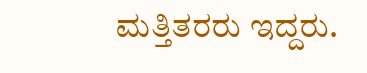ಮತ್ತಿತರರು ಇದ್ದರು.